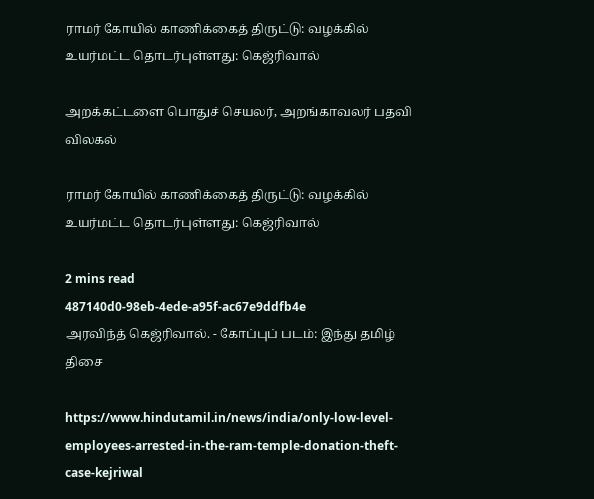ராமர் கோயில் காணிக்கைத் திருட்டு: வழக்கில் உயர்மட்ட தொடர்புள்ளது: கெஜ்ரிவால்

அறக்கட்டளை பொதுச் செயலர், அறங்காவலர் பதவி விலகல்

ராமர் கோயில் காணிக்கைத் திருட்டு: வழக்கில் உயர்மட்ட தொடர்புள்ளது: கெஜ்ரிவால்

2 mins read
487140d0-98eb-4ede-a95f-ac67e9ddfb4e
அரவிந்த் கெஜ்ரிவால். - கோப்புப் படம்: இந்து தமிழ் திசை

https://www.hindutamil.in/news/india/only-low-level-employees-arrested-in-the-ram-temple-donation-theft-case-kejriwal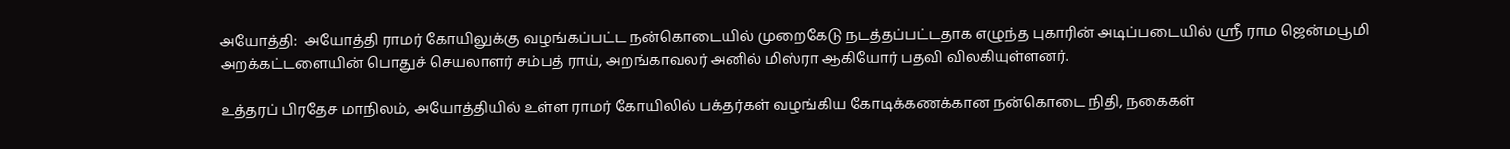அயோத்தி:  அயோத்தி ராமர் கோயிலுக்கு வழங்கப்பட்ட நன்கொடையில் முறைகேடு நடத்தப்பட்டதாக எழுந்த புகாரின் அடிப்படையில் ஸ்ரீ ராம ஜென்மபூமி அறக்கட்டளையின் பொதுச் செயலாளர் சம்பத் ராய், அறங்காவலர் அனில் மிஸ்ரா ஆகியோர் பதவி விலகியுள்ளனர்.

உத்தரப் பிரதேச மாநிலம், அயோத்தியில் உள்ள ராமர் கோயிலில் பக்தர்கள் வழங்கிய கோடிக்கணக்கான நன்கொடை நிதி, நகைகள்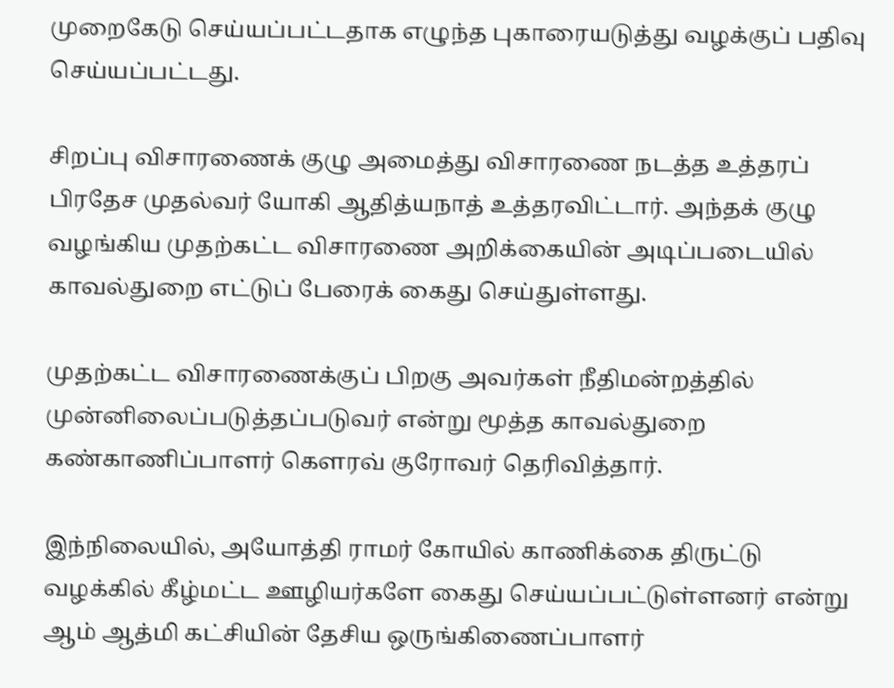முறைகேடு செய்யப்பட்டதாக எழுந்த புகாரையடுத்து வழக்குப் பதிவு செய்யப்பட்டது.

சிறப்பு விசாரணைக் குழு அமைத்து விசாரணை நடத்த உத்தரப் பிரதேச முதல்வர் யோகி ஆதித்யநாத் உத்தரவிட்டார். அந்தக் குழு வழங்கிய முதற்கட்ட விசாரணை அறிக்கையின் அடிப்படையில் காவல்துறை எட்டுப் பேரைக் கைது செய்துள்ளது.

முதற்கட்ட விசாரணைக்குப் பிறகு அவர்கள் நீதிமன்றத்தில் முன்னிலைப்படுத்தப்படுவர் என்று மூத்த காவல்துறை கண்காணிப்பாளர் கௌரவ் குரோவர் தெரிவித்தார்.

இந்நிலையில், அயோத்தி ராமர் கோயில் காணிக்கை திருட்டு வழக்கில் கீழ்மட்ட ஊழியர்களே கைது செய்யப்பட்டுள்ளனர் என்று ஆம் ஆத்மி கட்சியின் தேசிய ஒருங்கிணைப்பாளர்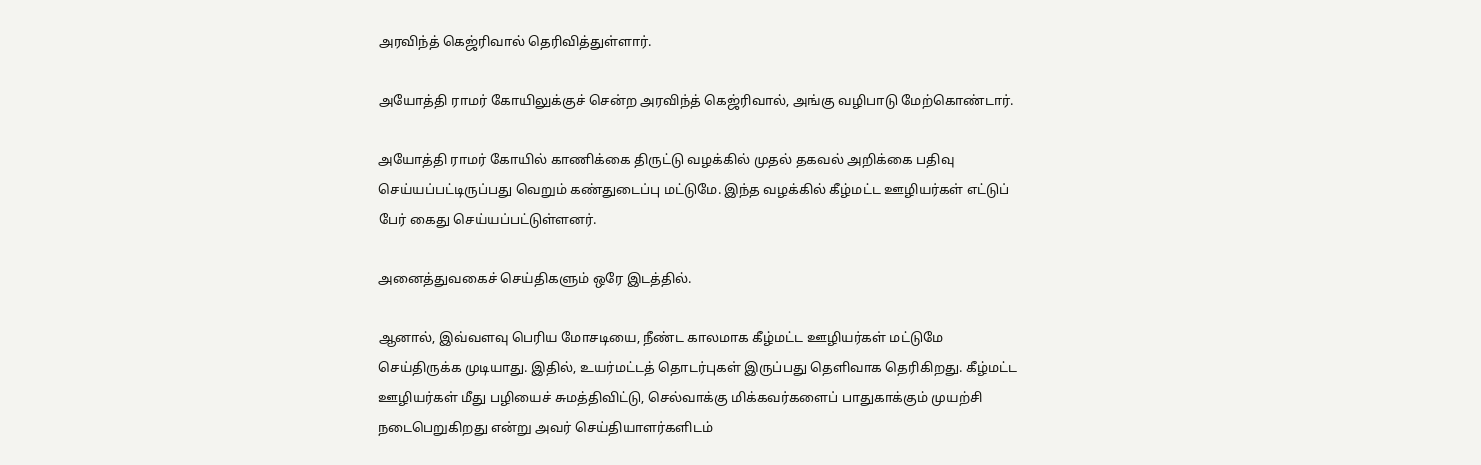அரவிந்த் கெஜ்ரிவால் தெரிவித்துள்ளார்.

அயோத்தி ராமர் கோயிலுக்குச் சென்ற அரவிந்த் கெஜ்ரிவால், அங்கு வழிபாடு மேற்கொண்டார்.

அயோத்தி ராமர் கோயில் காணிக்கை திருட்டு வழக்கில் முதல் தகவல் அறிக்கை பதிவு செய்யப்பட்டிருப்பது வெறும் கண்துடைப்பு மட்டுமே. இந்த வழக்கில் கீழ்மட்ட ஊழியர்கள் எட்டுப் பேர் கைது செய்யப்பட்டுள்ளனர்.

அனைத்துவகைச் செய்திகளும் ஒரே இடத்தில்.

ஆனால், இவ்வளவு பெரிய மோசடியை, நீண்ட காலமாக கீழ்மட்ட ஊழியர்கள் மட்டுமே செய்திருக்க முடியாது. இதில், உயர்மட்டத் தொடர்புகள் இருப்பது தெளிவாக தெரிகிறது. கீழ்மட்ட ஊழியர்கள் மீது பழியைச் சுமத்திவிட்டு, செல்வாக்கு மிக்கவர்களைப் பாதுகாக்கும் முயற்சி நடைபெறுகிறது என்று அவர் செய்தியாளர்களிடம்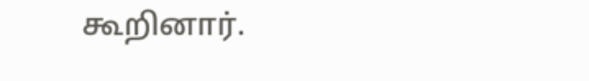கூறினார்.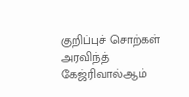குறிப்புச் சொற்கள்
அரவிந்த் கேஜ்ரிவால்ஆம்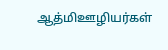ஆத்மிஊழியர்கள்